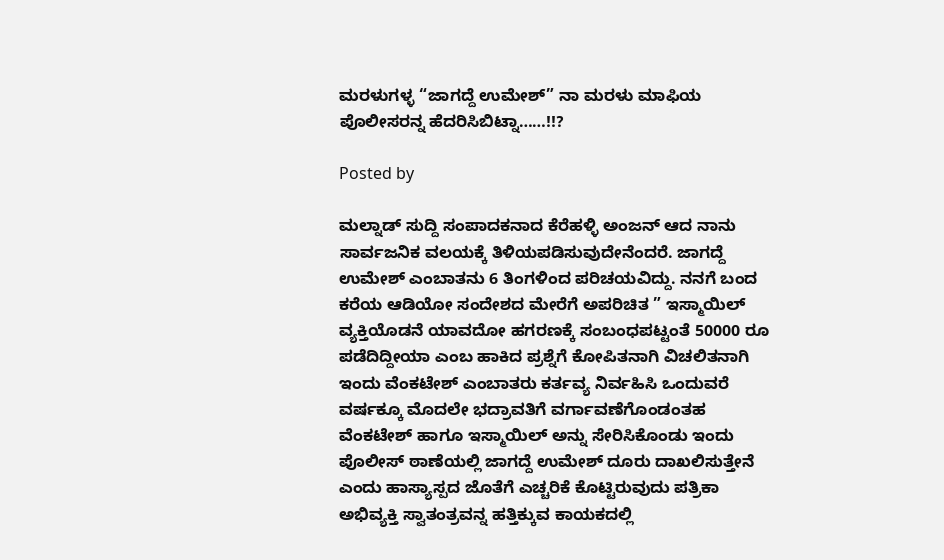ಮರಳುಗಳ್ಳ “ಜಾಗದ್ದೆ ಉಮೇಶ್” ನಾ ಮರಳು ಮಾಫಿಯ ಪೊಲೀಸರನ್ನ ಹೆದರಿಸಿಬಿಟ್ನಾ……!!?

Posted by

ಮಲ್ನಾಡ್ ಸುದ್ದಿ ಸಂಪಾದಕನಾದ ಕೆರೆಹಳ್ಳಿ ಅಂಜನ್ ಆದ ನಾನು ಸಾರ್ವಜನಿಕ ವಲಯಕ್ಕೆ ತಿಳಿಯಪಡಿಸುವುದೇನೆಂದರೆ. ಜಾಗದ್ದೆ ಉಮೇಶ್ ಎಂಬಾತನು 6 ತಿಂಗಳಿಂದ ಪರಿಚಯವಿದ್ದು. ನನಗೆ ಬಂದ ಕರೆಯ ಆಡಿಯೋ ಸಂದೇಶದ ಮೇರೆಗೆ ಅಪರಿಚಿತ ” ಇಸ್ಮಾಯಿಲ್ ವ್ಯಕ್ತಿಯೊಡನೆ ಯಾವದೋ ಹಗರಣಕ್ಕೆ ಸಂಬಂಧಪಟ್ಟಂತೆ 50000 ರೂ ಪಡೆದಿದ್ದೀಯಾ ಎಂಬ ಹಾಕಿದ ಪ್ರಶ್ನೆಗೆ ಕೋಪಿತನಾಗಿ ವಿಚಲಿತನಾಗಿ ಇಂದು ವೆಂಕಟೇಶ್ ಎಂಬಾತರು ಕರ್ತವ್ಯ ನಿರ್ವಹಿಸಿ ಒಂದುವರೆ ವರ್ಷಕ್ಕೂ ಮೊದಲೇ ಭದ್ರಾವತಿಗೆ ವರ್ಗಾವಣೆಗೊಂಡಂತಹ ವೆಂಕಟೇಶ್ ಹಾಗೂ ಇಸ್ಮಾಯಿಲ್ ಅನ್ನು ಸೇರಿಸಿಕೊಂಡು ಇಂದು ಪೊಲೀಸ್ ಠಾಣೆಯಲ್ಲಿ ಜಾಗದ್ದೆ ಉಮೇಶ್ ದೂರು ದಾಖಲಿಸುತ್ತೇನೆ ಎಂದು ಹಾಸ್ಯಾಸ್ಪದ ಜೊತೆಗೆ ಎಚ್ಚರಿಕೆ ಕೊಟ್ಟಿರುವುದು ಪತ್ರಿಕಾ ಅಭಿವ್ಯಕ್ತಿ ಸ್ವಾತಂತ್ರವನ್ನ ಹತ್ತಿಕ್ಕುವ ಕಾಯಕದಲ್ಲಿ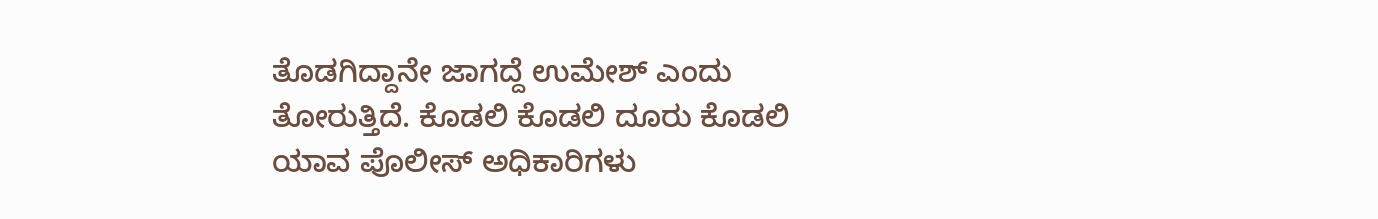ತೊಡಗಿದ್ದಾನೇ ಜಾಗದ್ದೆ ಉಮೇಶ್ ಎಂದು ತೋರುತ್ತಿದೆ. ಕೊಡಲಿ ಕೊಡಲಿ ದೂರು ಕೊಡಲಿ ಯಾವ ಪೊಲೀಸ್ ಅಧಿಕಾರಿಗಳು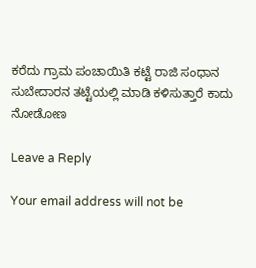ಕರೆದು ಗ್ರಾಮ ಪಂಚಾಯಿತಿ ಕಟ್ಟೆ ರಾಜಿ ಸಂಧಾನ ಸುಬೇದಾರನ ತಟ್ಟೆಯಲ್ಲಿ ಮಾಡಿ ಕಳಿಸುತ್ತಾರೆ ಕಾದು ನೋಡೋಣ

Leave a Reply

Your email address will not be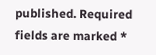published. Required fields are marked *